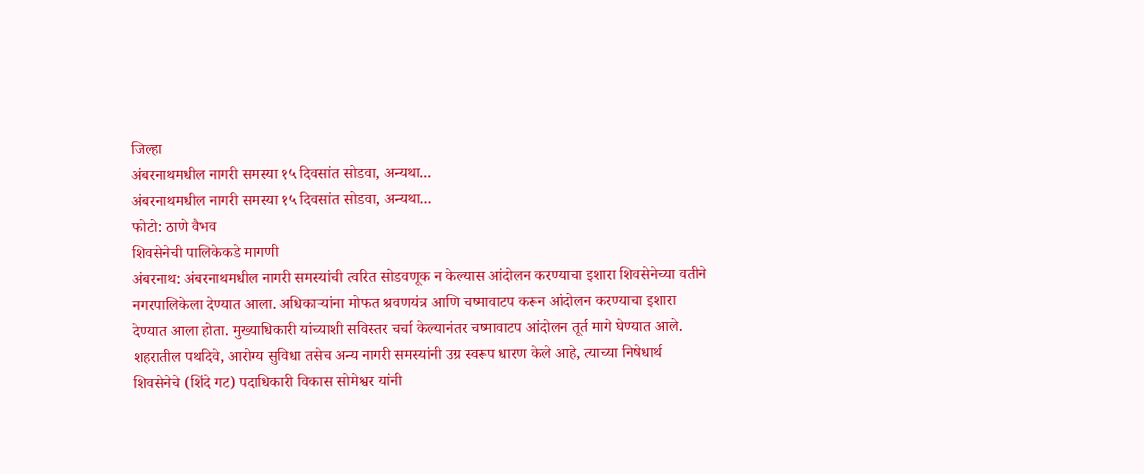जिल्हा
अंबरनाथमधील नागरी समस्या १५ दिवसांत सोडवा, अन्यथा...
अंबरनाथमधील नागरी समस्या १५ दिवसांत सोडवा, अन्यथा...
फोटो: ठाणे वैभव
शिवसेनेची पालिकेकडे मागणी
अंबरनाथ: अंबरनाथमधील नागरी समस्यांची त्वरित सोडवणूक न केल्यास आंदोलन करण्याचा इशारा शिवसेनेच्या वतीने नगरपालिकेला देण्यात आला. अधिकाऱ्यांना मोफत श्रवणयंत्र आणि चष्मावाटप करून आंदोलन करण्याचा इशारा देण्यात आला होता. मुख्याधिकारी यांच्याशी सविस्तर चर्चा केल्यानंतर चष्मावाटप आंदोलन तूर्त मागे घेण्यात आले.
शहरातील पथदिवे, आरोग्य सुविधा तसेच अन्य नागरी समस्यांनी उग्र स्वरूप धारण केले आहे, त्याच्या निषेधार्थ शिवसेनेचे (शिंदे गट) पदाधिकारी विकास सोमेश्वर यांनी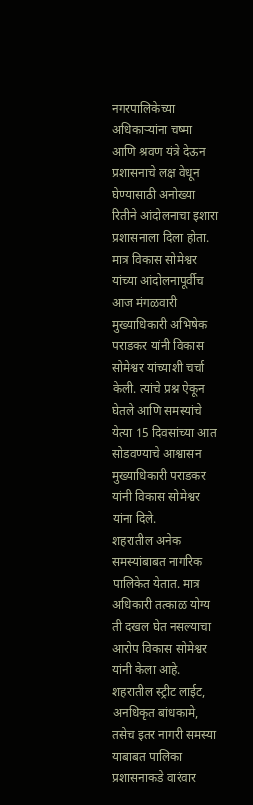नगरपालिकेच्या अधिकाऱ्यांना चष्मा आणि श्रवण यंत्रे देऊन प्रशासनाचे लक्ष वेधून घेण्यासाठी अनोख्या रितीने आंदोलनाचा इशारा प्रशासनाला दिला होता. मात्र विकास सोमेश्वर यांच्या आंदोलनापूर्वीच आज मंगळवारी मुख्याधिकारी अभिषेक पराडकर यांनी विकास सोमेश्वर यांच्याशी चर्चा केली. त्यांचे प्रश्न ऐकून घेतले आणि समस्यांचे येत्या 15 दिवसांच्या आत सोडवण्याचे आश्वासन मुख्याधिकारी पराडकर यांनी विकास सोमेश्वर यांना दिले.
शहरातील अनेक समस्यांबाबत नागरिक पालिकेत येतात. मात्र अधिकारी तत्काळ योग्य ती दखल घेत नसल्याचा आरोप विकास सोमेश्वर यांनी केला आहे. शहरातील स्ट्रीट लाईट, अनधिकृत बांधकामे, तसेच इतर नागरी समस्या याबाबत पालिका प्रशासनाकडे वारंवार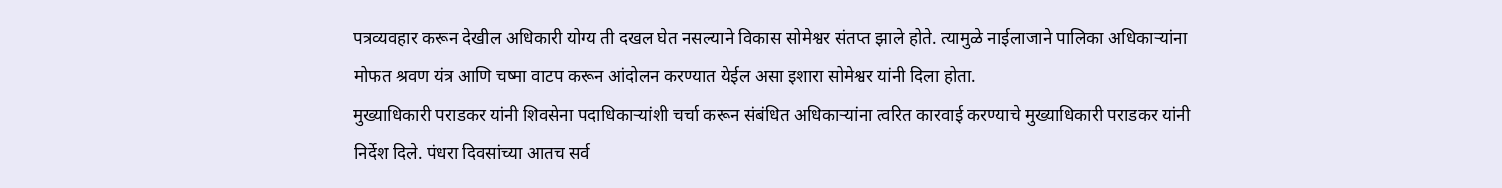पत्रव्यवहार करून देखील अधिकारी योग्य ती दखल घेत नसल्याने विकास सोमेश्वर संतप्त झाले होते. त्यामुळे नाईलाजाने पालिका अधिकाऱ्यांना मोफत श्रवण यंत्र आणि चष्मा वाटप करून आंदोलन करण्यात येईल असा इशारा सोमेश्वर यांनी दिला होता.
मुख्याधिकारी पराडकर यांनी शिवसेना पदाधिकाऱ्यांशी चर्चा करून संबंधित अधिकाऱ्यांना त्वरित कारवाई करण्याचे मुख्याधिकारी पराडकर यांनी निर्देश दिले. पंधरा दिवसांच्या आतच सर्व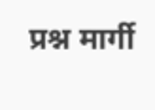प्रश्न मार्गी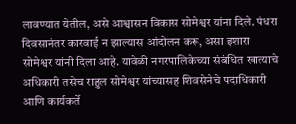लावण्यात येतील, असे आश्वासन विकास सोमेश्वर यांना दिले. पंधरा दिवसानंतर कारवाई न झाल्यास आंदोलन करू, असा इशारा सोमेश्वर यांनी दिला आहे. यावेळी नगरपालिकेच्या संबंधित खात्याचे अधिकारी तसेच राहुल सोमेश्वर यांच्यासह शिवसेनेचे पदाधिकारी आणि कार्यकर्ते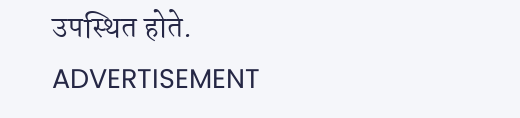उपस्थित होते.
ADVERTISEMENT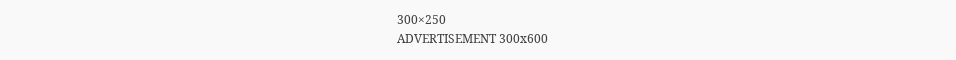300×250
ADVERTISEMENT 300x600